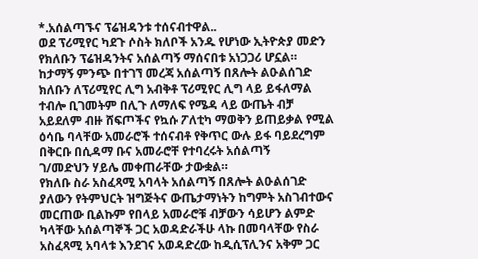*.አሰልጣኙና ፕሬዝዳንቱ ተሰናብተዋል..
ወደ ፕሪሚየር ካደጉ ሶስት ክለቦች አንዱ የሆነው ኢትዮጵያ መድን የክለቡን ፕሬዝዳንትና አሰልጣኝ ማሰናበቱ አነጋጋሪ ሆኗል።
ከታማኝ ምንጭ በተገኘ መረጃ አሰልጣኝ በጸሎት ልዑልሰገድ ክለቡን ለፕሪሚየር ሊግ አብቅቶ ፕሪሚየር ሊግ ላይ ይፋለማል ተብሎ ቢገመትም በሊጉ ለማለፍ የሜዳ ላይ ውጤት ብቻ አይደለም ብዙ ሸፍጦችና የኳሱ ፖለቲካ ማወቅን ይጠይቃል የሚል ዕሳቤ ባላቸው አመራሮች ተሰናብቶ የቅጥር ውሉ ይፋ ባይደረግም በቅርቡ በሲዳማ ቡና አመራሮቸ የተባረሩት አሰልጣኝ
ገ/መድህን ሃይሌ መቀጠራቸው ታውቋል።
የክለቡ ስራ አስፈጻሚ አባላት አሰልጣኝ በጸሎት ልዑልሰገድ ያለውን የትምህርት ዝግጅትና ውጤታማነትን ከግምት አስገብተውና መርጠው ቢልኩም የበላይ አመራሮቹ ብቻውን ሳይሆን ልምድ ካላቸው አሰልጣኞች ጋር አወዳድራችሁ ላኩ በመባላቸው የስራ አስፈጻሚ አባላቱ እንደገና አወዳድረው ከዲሲፕሊንና አቅም ጋር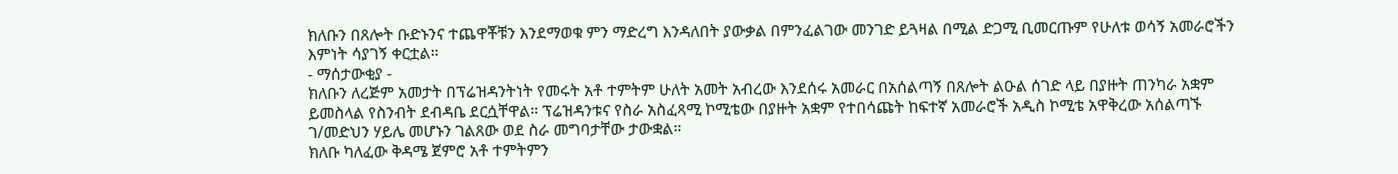ክለቡን በጸሎት ቡድኑንና ተጨዋቾቹን እንደማወቁ ምን ማድረግ እንዳለበት ያውቃል በምንፈልገው መንገድ ይጓዛል በሚል ድጋሚ ቢመርጡም የሁለቱ ወሳኝ አመራሮችን እምነት ሳያገኝ ቀርቷል።
- ማሰታውቂያ -
ክለቡን ለረጅም አመታት በፕሬዝዳንትነት የመሩት አቶ ተምትም ሁለት አመት አብረው እንደሰሩ አመራር በአሰልጣኝ በጸሎት ልዑል ሰገድ ላይ በያዙት ጠንካራ አቋም ይመስላል የስንብት ደብዳቤ ደርሷቸዋል። ፕሬዝዳንቱና የስራ አስፈጻሚ ኮሚቴው በያዙት አቋም የተበሳጩት ከፍተኛ አመራሮች አዲስ ኮሚቴ አዋቅረው አሰልጣኙ ገ/መድህን ሃይሌ መሆኑን ገልጸው ወደ ስራ መግባታቸው ታውቋል።
ክለቡ ካለፈው ቅዳሜ ጀምሮ አቶ ተምትምን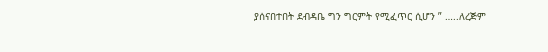ያሰናበተበት ደብዳቤ ግን ግርምት የሚፈጥር ሲሆን ” …..ለረጅም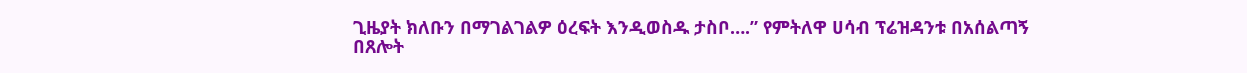ጊዜያት ክለቡን በማገልገልዎ ዕረፍት እንዲወስዱ ታስቦ….” የምትለዋ ሀሳብ ፕሬዝዳንቱ በአሰልጣኝ በጸሎት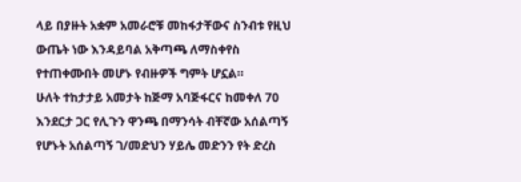ላይ በያዙት አቋም አመራሮቹ መከፋታቸውና ስንብቱ የዚህ ውጤት ነው እንዳይባል አቅጣጫ ለማስቀየስ የተጠቀሙበት መሆኑ የብዙዎች ግምት ሆኗል።
ሁለት ተከታታይ አመታት ከጅማ አባጅፋርና ከመቀለ 70 እንደርታ ጋር የሊጉን ዋንጫ በማንሳት ብቸኛው አሰልጣኝ የሆኑት አሰልጣኝ ገ/መድህን ሃይሌ መድንን የት ድረስ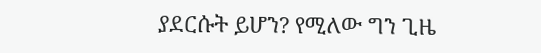ያደርሱት ይሆን? የሚለው ግን ጊዜ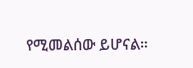የሚመልሰው ይሆናል።